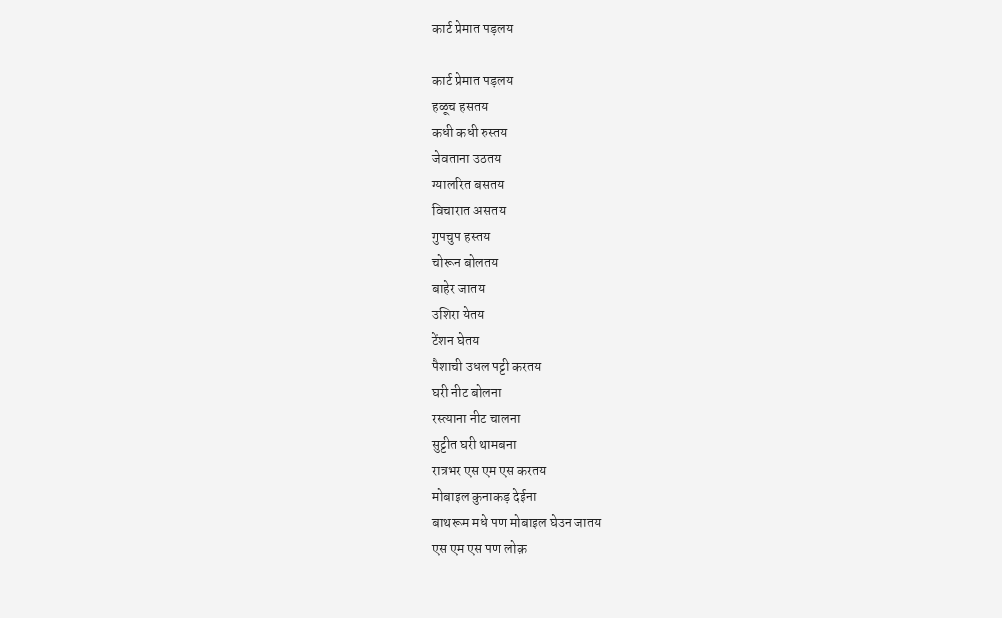कार्ट प्रेमात पड़लय

कार्ट प्रेमात पड़लय
हळूच हसतय
कधी कधी रुस्तय
जेवताना उठतय
ग्यालरित बसतय
विचारात असतय
गुपचुप हस्तय
चोरून बोलतय
बाहेर जातय
उशिरा येतय
टेंशन घेतय
पैशाची उधल पट्टी करतय
घरी नीट बोलना
रस्त्याना नीट चालना
सुट्टीत घरी थामबना
रात्रभर एस एम एस करतय
मोबाइल कुनाकड़ देईना
बाथरूम मधे पण मोबाइल घेउन जातय
एस एम एस पण लोक़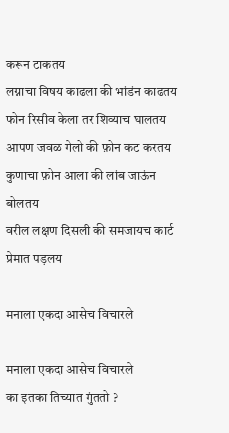करून टाकतय
लग्नाचा विषय काढला की भांडंन काढतय
फोन रिसीव केला तर शिव्याच घालतय
आपण जवळ गेलो की फ़ोन कट करतय
कुणाचा फ़ोन आला की लांब जाऊंन बोलतय
वरील लक्षण दिसली की समजायच कार्ट प्रेमात पड़लय

मनाला एकदा आसेच विचारले

मनाला एकदा आसेच विचारले
का इतका तिच्यात गुंततो ?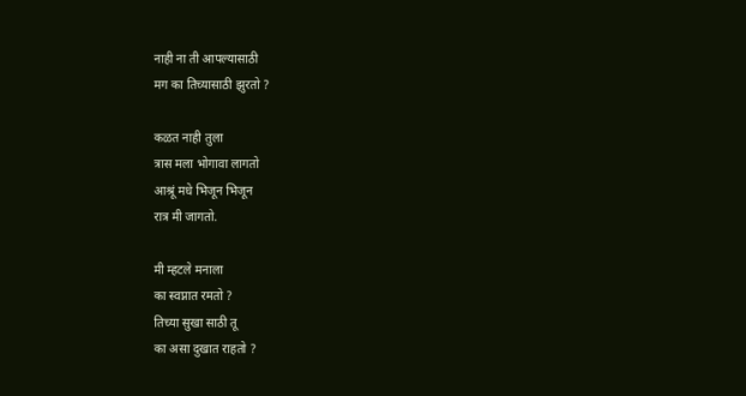नाही ना ती आपल्यासाठी
मग का तिच्यासाठी झुरतो ?

कळत नाही तुला
त्रास मला भोगावा लागतो
आश्रूं मधे भिजून भिजून
रात्र मी जागतो.

मी म्हटले मनाला
का स्वप्नात रमतो ?
तिच्या सुखा साठी तू
का असा दुखात राहतो ?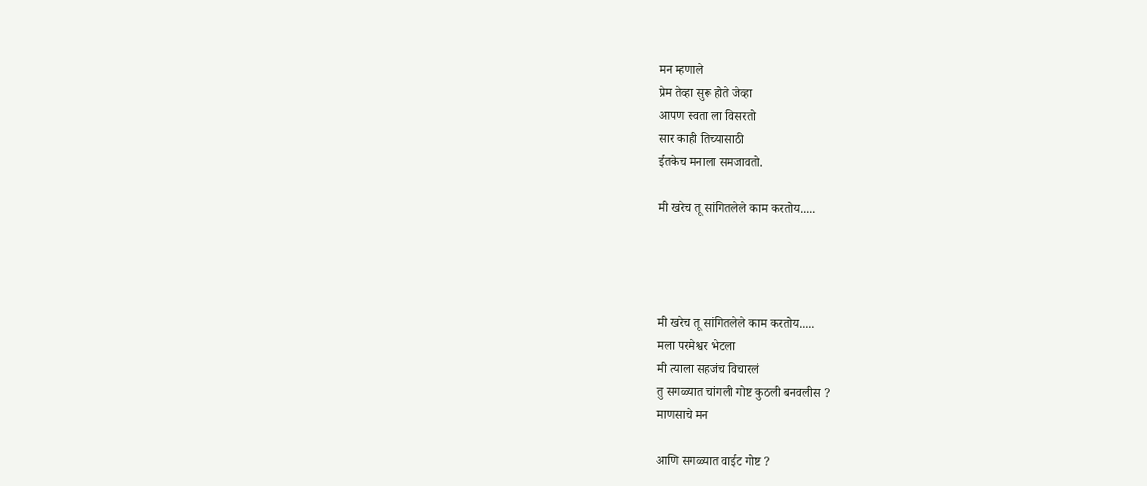मन म्हणाले
प्रेम तेव्हा सुरू होते जेव्हा
आपण स्वता ला विसरतो
सार काही तिच्यासाठी
ईतकेच मनाला समजावतो.

मी खरेच तू सांगितलेले काम करतोय.....




मी खरेच तू सांगितलेले काम करतोय.....
मला परमेश्वर भेटला
मी त्याला सहजंच विचारलं
तु सगळ्यात चांगली गोष्ट कुठली बनवलीस ?
माणसाचे मन

आणि सगळ्यात वाईट गोष्ट ?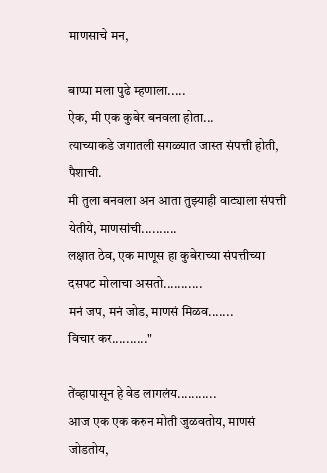माणसाचे मन,

बाप्पा मला पुढे म्हणाला.....
ऐक, मी एक कुबेर बनवला होता...
त्याच्याकडे जगातली सगळ्यात जास्त संपत्ती होती, पैशाची.
मी तुला बनवला अन आता तुझ्याही वाट्याला संपत्ती येतीये, माणसांची..........
लक्षात ठेव, एक माणूस हा कुबेराच्या संपत्तीच्या दसपट मोलाचा असतो...........
मनं जप, मनं जोड, माणसं मिळव.......
विचार कर.........."

तेंव्हापासून हे वेड लागलंय...........
आज एक एक करुन मोती जुळवतोय, माणसं जोडतोय,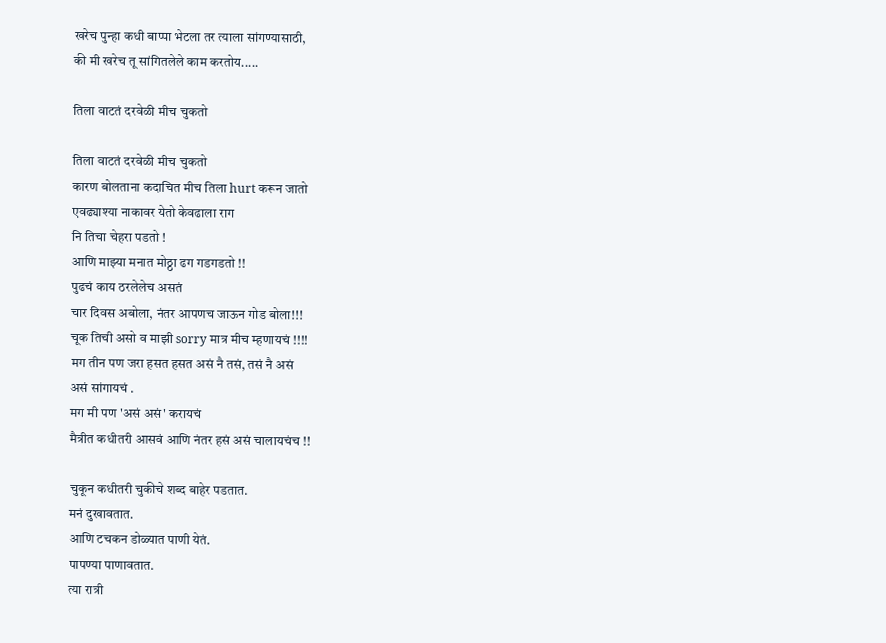खरेच पुन्हा कधी बाप्पा भेटला तर त्याला सांगण्यासाठी,
की मी खरेच तू सांगितलेले काम करतोय.....

तिला वाटतं दरवेळी मीच चुकतो

तिला वाटतं दरवेळी मीच चुकतो
कारण बोलताना कदाचित मीच तिला hurt करून जातो
एवढ्याश्या नाकावर येतो केवढाला राग
नि तिचा चेहरा पडतो !
आणि माझ्या मनात मोठ्ठा ढग गडगडतो !!
पुढचं काय ठरलेलेच असतं
चार दिवस अबोला, नंतर आपणच जाऊन गोड बोला!!!
चूक तिची असो व माझी sorry मात्र मीच म्हणायचं !!!!
मग तीन पण जरा हसत हसत असं नै तसं, तसं नै असं
असं सांगायचं .
मग मी पण 'असं असं' करायचं
मैत्रीत कधीतरी आसवं आणि नंतर हसं असं चालायचंच !!

चुकून कधीतरी चुकीचे शब्द बाहेर पडतात.
मनं दुखावतात.
आणि टचकन डोळ्यात पाणी येतं.
पापण्या पाणावतात.
त्या रात्री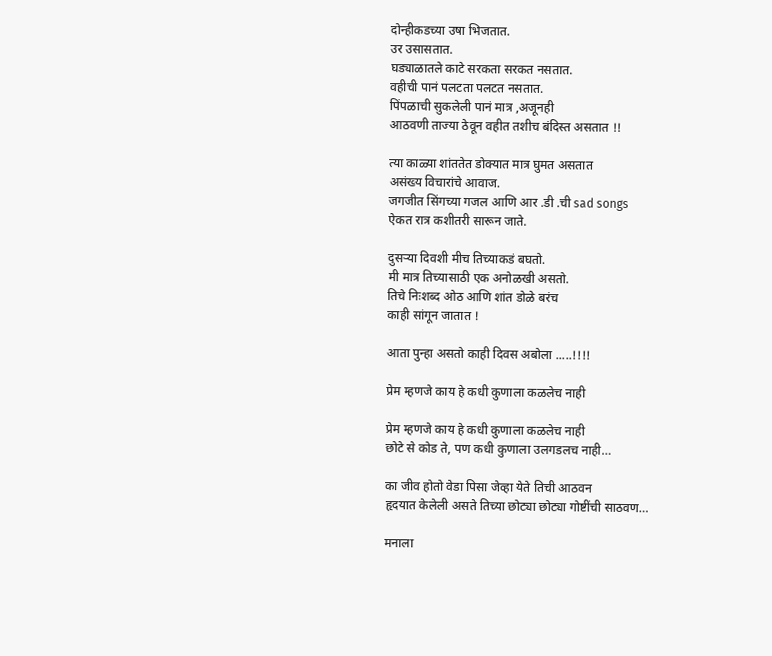दोन्हीकडच्या उषा भिजतात.
उर उसासतात.
घड्याळातले काटे सरकता सरकत नसतात.
वहीची पानं पलटता पलटत नसतात.
पिंपळाची सुकलेली पानं मात्र ,अजूनही
आठवणी ताज्या ठेवून वहीत तशीच बंदिस्त असतात !!

त्या काळ्या शांततेत डोक्यात मात्र घुमत असतात
असंख्य विचारांचे आवाज.
जगजीत सिंगच्या गजल आणि आर .डी .ची sad songs
ऐकत रात्र कशीतरी सारून जाते.

दुसऱ्या दिवशी मीच तिच्याकडं बघतो.
मी मात्र तिच्यासाठी एक अनोळखी असतो.
तिचे निःशब्द ओठ आणि शांत डोळे बरंच
काही सांगून जातात !

आता पुन्हा असतो काही दिवस अबोला .....!!!!

प्रेम म्हणजे काय हे कधी कुणाला कळलेच नाही

प्रेम म्हणजे काय हे कधी कुणाला कळलेच नाही
छोटे से कोड ते, पण कधी कुणाला उलगडलच नाही…

का जीव होतो वेडा पिसा जेव्हा येते तिची आठवन
हृदयात केलेली असते तिच्या छोट्या छोट्या गोष्टींची साठवण…

मनाला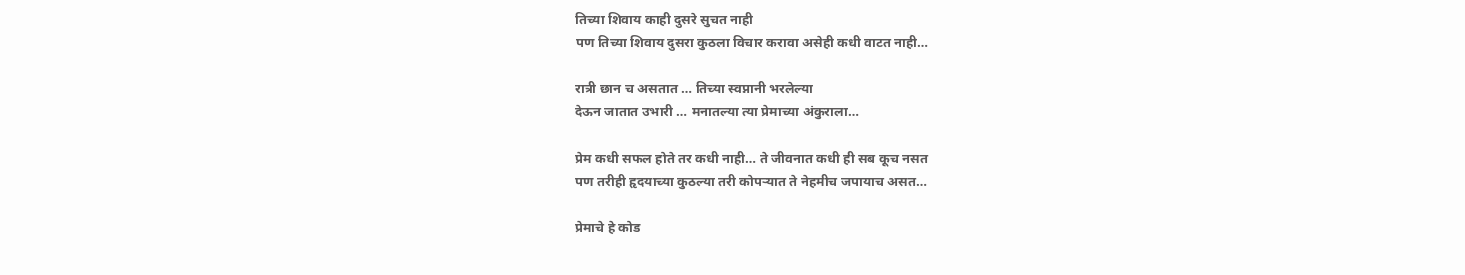तिच्या शिवाय काही दुसरे सुचत नाही
पण तिच्या शिवाय दुसरा कुठला विचार करावा असेही कधी वाटत नाही…

रात्री छान च असतात … तिच्या स्वप्नानी भरलेल्या
देऊन जातात उभारी … मनातल्या त्या प्रेमाच्या अंकुराला…

प्रेम कधी सफल होते तर कधी नाही… ते जीवनात कधी ही सब कूच नसत
पण तरीही हृदयाच्या कुठल्या तरी कोपर्‍यात ते नेहमीच जपायाच असत…

प्रेमाचे हे कोड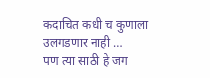कदाचित कधी च कुणाला उलगडणार नाही …
पण त्या साठी हे जग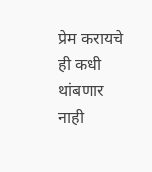प्रेम करायचे ही कधी थांबणार नाही